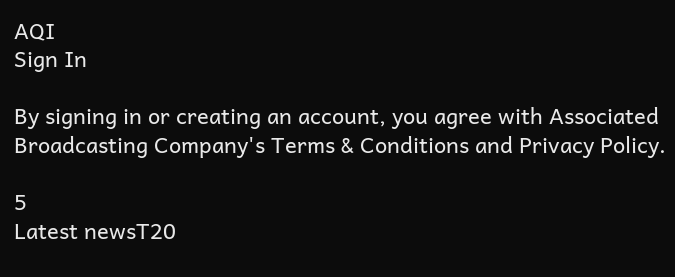AQI
Sign In

By signing in or creating an account, you agree with Associated Broadcasting Company's Terms & Conditions and Privacy Policy.

5
Latest newsT20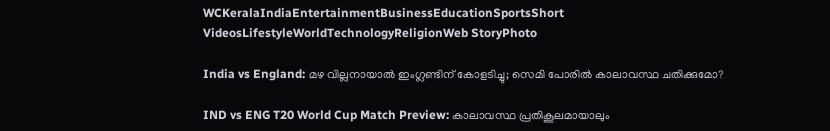WCKeralaIndiaEntertainmentBusinessEducationSportsShort VideosLifestyleWorldTechnologyReligionWeb StoryPhoto

India vs England: മഴ വില്ലനായാല്‍ ഇംഗ്ലണ്ടിന് കോളടിച്ചു; സെമി പോരില്‍ കാലാവസ്ഥ ചതിക്കുമോ?

IND vs ENG T20 World Cup Match Preview: കാലാവസ്ഥ പ്രതികൂലമായാലും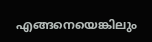എങ്ങനെയെങ്കിലും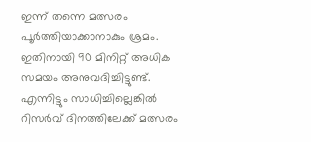ഇന്ന് തന്നെ മത്സരം പൂര്‍ത്തിയാക്കാനാകും ശ്രമം. ഇതിനായി 90 മിനിറ്റ് അധിക സമയം അനുവദിച്ചിട്ടുണ്ട്. എന്നിട്ടും സാധിച്ചില്ലെങ്കില്‍ റിസര്‍വ് ദിനത്തിലേക്ക് മത്സരം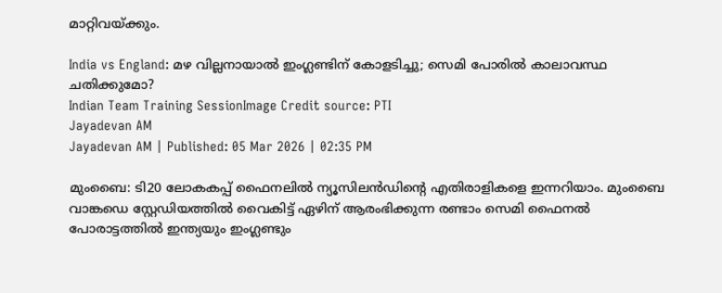മാറ്റിവയ്ക്കും.

India vs England: മഴ വില്ലനായാല്‍ ഇംഗ്ലണ്ടിന് കോളടിച്ചു; സെമി പോരില്‍ കാലാവസ്ഥ ചതിക്കുമോ?
Indian Team Training SessionImage Credit source: PTI
Jayadevan AM
Jayadevan AM | Published: 05 Mar 2026 | 02:35 PM

മുംബൈ: ടി20 ലോകകപ്പ് ഫൈനലില്‍ ന്യൂസിലന്‍ഡിന്റെ എതിരാളികളെ ഇന്നറിയാം. മുംബൈ വാങ്കഡെ സ്റ്റേഡിയത്തില്‍ വൈകിട്ട് ഏഴിന് ആരംഭിക്കുന്ന രണ്ടാം സെമി ഫൈനല്‍ പോരാട്ടത്തില്‍ ഇന്ത്യയും ഇംഗ്ലണ്ടും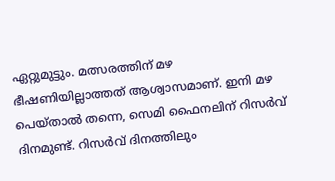ഏറ്റുമുട്ടും. മത്സരത്തിന് മഴ ഭീഷണിയില്ലാത്തത് ആശ്വാസമാണ്. ഇനി മഴ പെയ്താല്‍ തന്നെ, സെമി ഫൈനലിന് റിസര്‍വ് ദിനമുണ്ട്. റിസര്‍വ് ദിനത്തിലും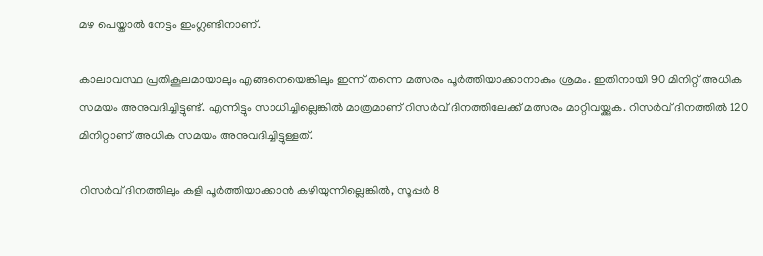മഴ പെയ്താല്‍ നേട്ടം ഇംഗ്ലണ്ടിനാണ്.

കാലാവസ്ഥ പ്രതികൂലമായാലും എങ്ങനെയെങ്കിലും ഇന്ന് തന്നെ മത്സരം പൂര്‍ത്തിയാക്കാനാകും ശ്രമം. ഇതിനായി 90 മിനിറ്റ് അധിക സമയം അനുവദിച്ചിട്ടുണ്ട്. എന്നിട്ടും സാധിച്ചില്ലെങ്കില്‍ മാത്രമാണ് റിസര്‍വ് ദിനത്തിലേക്ക് മത്സരം മാറ്റിവയ്ക്കുക. റിസര്‍വ് ദിനത്തില്‍ 120 മിനിറ്റാണ് അധിക സമയം അനുവദിച്ചിട്ടുള്ളത്.

റിസര്‍വ് ദിനത്തിലും കളി പൂർത്തിയാക്കാൻ കഴിയുന്നില്ലെങ്കിൽ, സൂപ്പർ 8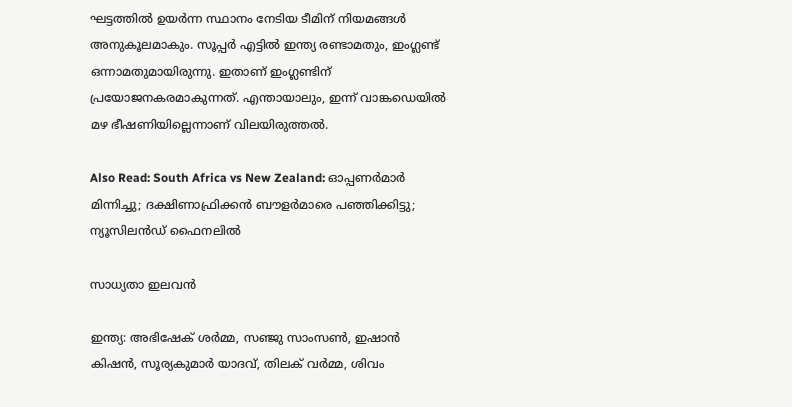ഘട്ടത്തിൽ ഉയർന്ന സ്ഥാനം നേടിയ ടീമിന് നിയമങ്ങൾ അനുകൂലമാകും. സൂപ്പര്‍ എട്ടില്‍ ഇന്ത്യ രണ്ടാമതും, ഇംഗ്ലണ്ട് ഒന്നാമതുമായിരുന്നു. ഇതാണ് ഇംഗ്ലണ്ടിന് പ്രയോജനകരമാകുന്നത്. എന്തായാലും, ഇന്ന് വാങ്കഡെയില്‍ മഴ ഭീഷണിയില്ലെന്നാണ് വിലയിരുത്തല്‍.

Also Read: South Africa vs New Zealand: ഓപ്പണര്‍മാര്‍ മിന്നിച്ചു; ദക്ഷിണാഫ്രിക്കന്‍ ബൗളര്‍മാരെ പഞ്ഞിക്കിട്ടു; ന്യൂസിലന്‍ഡ് ഫൈനലില്‍

സാധ്യതാ ഇലവൻ

ഇന്ത്യ: അഭിഷേക് ശർമ്മ, സഞ്ജു സാംസൺ, ഇഷാൻ കിഷൻ, സൂര്യകുമാർ യാദവ്, തിലക് വർമ്മ, ശിവം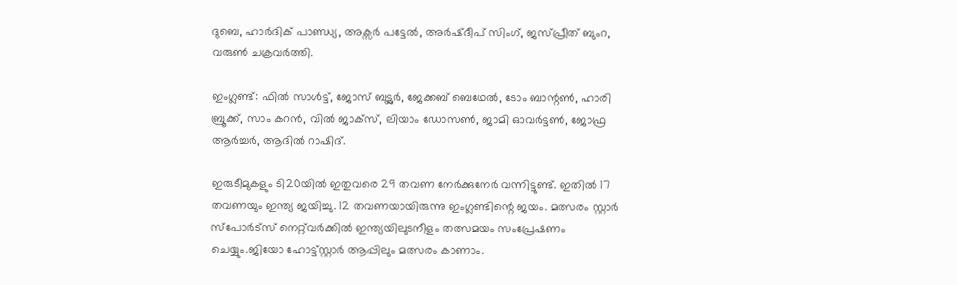ദുബെ, ഹാർദിക് പാണ്ഡ്യ, അക്സർ പട്ടേൽ, അർഷ്ദീപ് സിംഗ്, ജസ്പ്രീത് ബുംറ, വരുൺ ചക്രവർത്തി.

ഇംഗ്ലണ്ട്: ഫിൽ സാൾട്ട്, ജോസ് ബട്ട്ലർ, ജേക്കബ് ബെഥേൽ, ടോം ബാന്റൺ, ഹാരി ബ്രൂക്ക്, സാം കറൻ, വിൽ ജാക്സ്, ലിയാം ഡോസൺ, ജാമി ഓവർട്ടൺ, ജോഫ്ര ആർച്ചർ, ആദിൽ റാഷിദ്.

ഇരുടീമുകളും ടി20യില്‍ ഇതുവരെ 29 തവണ നേര്‍ക്കുനേര്‍ വന്നിട്ടുണ്ട്. ഇതില്‍ 17 തവണയും ഇന്ത്യ ജയിച്ചു. 12 തവണയായിരുന്നു ഇംഗ്ലണ്ടിന്റെ ജയം. മത്സരം സ്റ്റാർ സ്പോർട്സ് നെറ്റ്‌വർക്കിൽ ഇന്ത്യയിലുടനീളം തത്സമയം സംപ്രേഷണം ചെയ്യും.ജിയോ ഹോട്ട്‌സ്റ്റാർ ആപ്പിലും മത്സരം കാണാം.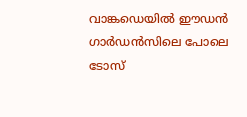വാങ്കഡെയില്‍ ഈഡന്‍ ഗാര്‍ഡന്‍സിലെ പോലെ ടോസ്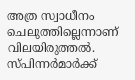അത്ര സ്വാധീനം ചെലുത്തില്ലെന്നാണ് വിലയിരുത്തല്‍. സ്പിന്നര്‍മാര്‍ക്ക്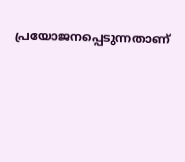പ്രയോജനപ്പെടുന്നതാണ്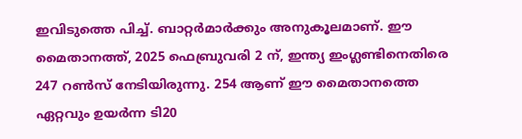ഇവിടുത്തെ പിച്ച്. ബാറ്റര്‍മാര്‍ക്കും അനുകൂലമാണ്. ഈ മൈതാനത്ത്, 2025 ഫെബ്രുവരി 2 ന്, ഇന്ത്യ ഇംഗ്ലണ്ടിനെതിരെ 247 റൺസ് നേടിയിരുന്നു. 254 ആണ് ഈ മൈതാനത്തെ ഏറ്റവും ഉയര്‍ന്ന ടി20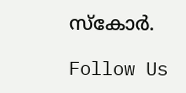സ്‌കോര്‍.

Follow Us